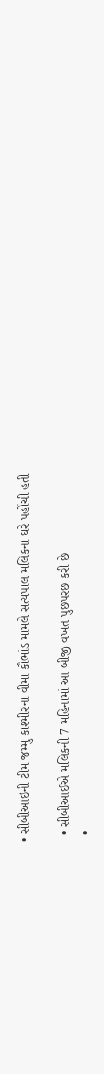• સીબીઆઇની ટીમ જમ્મુ કાશ્મીરના વીમા કૌભાંડ મામલે સત્યપાલ મલિકના ઘરે પહોંચી હતી

  • સીબીઆઈએ મલિકની 7 મહિનામાં આ બીજી વખત પુછપરછ કરી છે
  •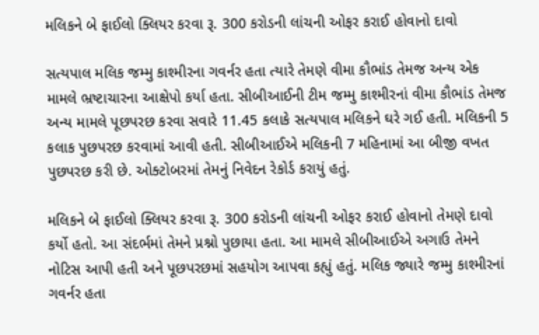મલિકને બે ફાઈલો ક્લિયર કરવા રૂ. 300 કરોડની લાંચની ઓફર કરાઈ હોવાનો દાવો

સત્યપાલ મલિક જમ્મુ કાશ્મીરના ગવર્નર હતા ત્યારે તેમણે વીમા કૌભાંડ તેમજ અન્ય એક મામલે ભ્રષ્ટાચારના આક્ષેપો કર્યા હતા. સીબીઆઈની ટીમ જમ્મુ કાશ્મીરનાં વીમા કૌભાંડ તેમજ અન્ય મામલે પૂછપરછ કરવા સવારે 11.45 કલાકે સત્યપાલ મલિકને ઘરે ગઈ હતી. મલિકની 5 કલાક પુછપરછ કરવામાં આવી હતી. સીબીઆઈએ મલિકની 7 મહિનામાં આ બીજી વખત પુછપરછ કરી છે. ઓક્ટોબરમાં તેમનું નિવેદન રેકોર્ડ કરાયું હતું.

મલિકને બે ફાઈલો ક્લિયર કરવા રૂ. 300 કરોડની લાંચની ઓફર કરાઈ હોવાનો તેમણે દાવો કર્યો હતો. આ સંદર્ભમાં તેમને પ્રશ્નો પુછાયા હતા. આ મામલે સીબીઆઈએ અગાઉ તેમને નોટિસ આપી હતી અને પૂછપરછમાં સહયોગ આપવા કહ્યું હતું. મલિક જ્યારે જમ્મુ કાશ્મીરનાં ગવર્નર હતા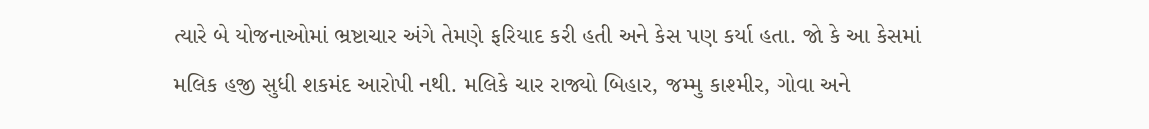ત્યારે બે યોજનાઓમાં ભ્રષ્ટાચાર અંગે તેમણે ફરિયાદ કરી હતી અને કેસ પણ કર્યા હતા. જો કે આ કેસમાં મલિક હજી સુધી શકમંદ આરોપી નથી. મલિકે ચાર રાજ્યો બિહાર, જમ્મુ કાશ્મીર, ગોવા અને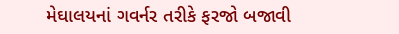મેઘાલયનાં ગવર્નર તરીકે ફરજો બજાવી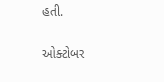હતી.

ઓક્ટોબર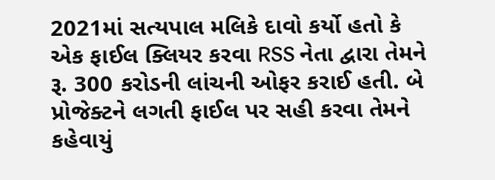2021માં સત્યપાલ મલિકે દાવો કર્યો હતો કે એક ફાઈલ ક્લિયર કરવા RSS નેતા દ્વારા તેમને રૂ. 300 કરોડની લાંચની ઓફર કરાઈ હતી. બે પ્રોજેક્ટને લગતી ફાઈલ પર સહી કરવા તેમને કહેવાયું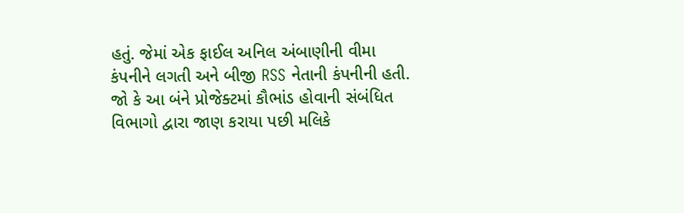હતું. જેમાં એક ફાઈલ અનિલ અંબાણીની વીમા કંપનીને લગતી અને બીજી RSS નેતાની કંપનીની હતી. જો કે આ બંને પ્રોજેક્ટમાં કૌભાંડ હોવાની સંબંધિત વિભાગો દ્વારા જાણ કરાયા પછી મલિકે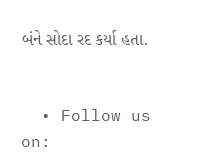બંને સોદા રદ કર્યા હતા.


  • Follow us on: